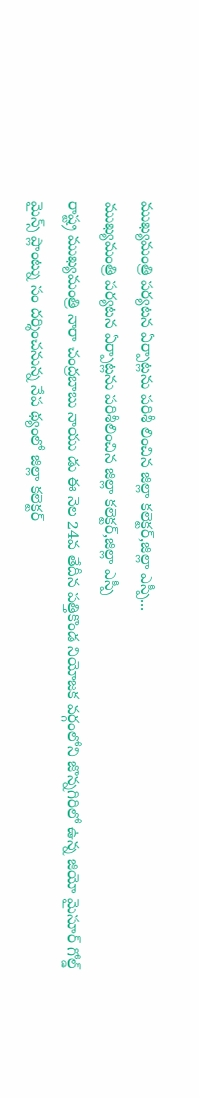ముఖ్యమంత్రి పర్యటన ఏర్పాట్లను పరిశీ లించిన జిల్లా కలెక్టర్,జిల్లా ఎస్పీ...
ముఖ్యమంత్రి పర్యటన ఏర్పాట్లను పరిశీలించిన జిల్లా కలెక్టర్,జిల్లా ఎస్పీ
రాష్ట్ర ముఖ్యమంత్రి నారా చంద్రబాబు నాయు డు ఈ నెల 24వ తేదీన పత్తికొండ నియోజక వర్గంలోని జొన్నగిరిలో ఉన్న జియో మైసూర్ గోల్డ్ మైన్స్ ప్లాంట్ను సం దర్శించనున్న నేప థ్యంలో జిల్లా కలెక్టర్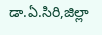డా.ఏ.సిరి,జిల్లా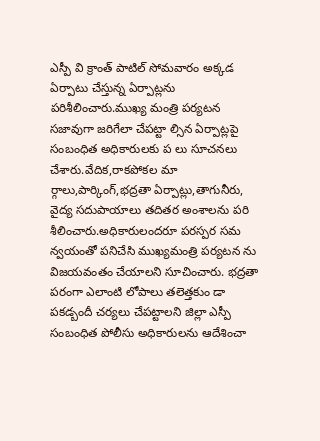ఎస్పీ వి క్రాంత్ పాటిల్ సోమవారం అక్కడ ఏర్పాటు చేస్తున్న ఏర్పాట్లను పరిశీలించారు.ముఖ్య మంత్రి పర్యటన సజావుగా జరిగేలా చేపట్టా ల్సిన ఏర్పాట్లపై సంబంధిత అధికారులకు ప లు సూచనలు చేశారు.వేదిక,రాకపోకల మా ర్గాలు,పార్కింగ్,భద్రతా ఏర్పాట్లు,తాగునీరు, వైద్య సదుపాయాలు తదితర అంశాలను పరి శీలించారు.అధికారులందరూ పరస్పర సమ న్వయంతో పనిచేసి ముఖ్యమంత్రి పర్యటన ను విజయవంతం చేయాలని సూచించారు. భద్రతా పరంగా ఎలాంటి లోపాలు తలెత్తకుం డా పకడ్బందీ చర్యలు చేపట్టాలని జిల్లా ఎస్పీ సంబంధిత పోలీసు అధికారులను ఆదేశించా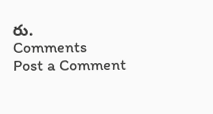రు.
Comments
Post a Comment